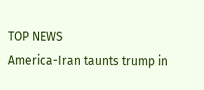TOP NEWS
America-Iran taunts trump in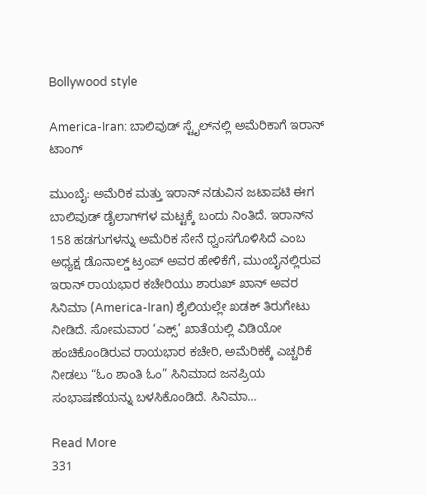Bollywood style

America-Iran: ಬಾಲಿವುಡ್‌ ಸ್ಟೈಲ್‌ನಲ್ಲಿ ಅಮೆರಿಕಾಗೆ ಇರಾನ್‌ ಟಾಂಗ್

ಮುಂಬೈ: ಅಮೆರಿಕ ಮತ್ತು ಇರಾನ್ ನಡುವಿನ ಜಟಾಪಟಿ ಈಗ ಬಾಲಿವುಡ್ ಡೈಲಾಗ್‌ಗಳ ಮಟ್ಟಕ್ಕೆ ಬಂದು ನಿಂತಿದೆ. ಇರಾನ್‌ನ 158 ಹಡಗುಗಳನ್ನು ಅಮೆರಿಕ ಸೇನೆ ಧ್ವಂಸಗೊಳಿಸಿದೆ ಎಂಬ ಅಧ್ಯಕ್ಷ ಡೊನಾಲ್ಡ್ ಟ್ರಂಪ್ ಅವರ ಹೇಳಿಕೆಗೆ, ಮುಂಬೈನಲ್ಲಿರುವ ಇರಾನ್ ರಾಯಭಾರ ಕಚೇರಿಯು ಶಾರುಖ್ ಖಾನ್ ಅವರ ಸಿನಿಮಾ (America-Iran) ಶೈಲಿಯಲ್ಲೇ ಖಡಕ್ ತಿರುಗೇಟು ನೀಡಿದೆ. ಸೋಮವಾರ ‘ಎಕ್ಸ್’ ಖಾತೆಯಲ್ಲಿ ವಿಡಿಯೋ ಹಂಚಿಕೊಂಡಿರುವ ರಾಯಭಾರ ಕಚೇರಿ, ಅಮೆರಿಕಕ್ಕೆ ಎಚ್ಚರಿಕೆ ನೀಡಲು “ಓಂ ಶಾಂತಿ ಓಂ” ಸಿನಿಮಾದ ಜನಪ್ರಿಯ ಸಂಭಾಷಣೆಯನ್ನು ಬಳಸಿಕೊಂಡಿದೆ. ಸಿನಿಮಾ…

Read More
331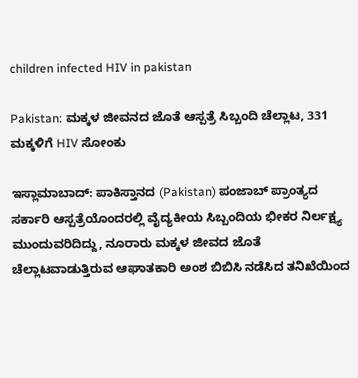children infected HIV in pakistan

Pakistan: ಮಕ್ಕಳ ಜೀವನದ ಜೊತೆ ಆಸ್ಪತ್ರೆ ಸಿಬ್ಬಂದಿ ಚೆಲ್ಲಾಟ, 331 ಮಕ್ಕಳಿಗೆ HIV ಸೋಂಕು

ಇಸ್ಲಾಮಾಬಾದ್‌: ಪಾಕಿಸ್ತಾನದ (Pakistan) ಪಂಜಾಬ್ ಪ್ರಾಂತ್ಯದ ಸರ್ಕಾರಿ ಆಸ್ಪತ್ರೆಯೊಂದರಲ್ಲಿ ವೈದ್ಯಕೀಯ ಸಿಬ್ಬಂದಿಯ ಭೀಕರ ನಿರ್ಲಕ್ಷ್ಯ ಮುಂದುವರಿದಿದ್ದು, ನೂರಾರು ಮಕ್ಕಳ ಜೀವದ ಜೊತೆ ಚೆಲ್ಲಾಟವಾಡುತ್ತಿರುವ ಆಘಾತಕಾರಿ ಅಂಶ ಬಿಬಿಸಿ ನಡೆಸಿದ ತನಿಖೆಯಿಂದ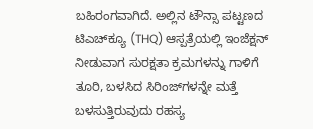ಬಹಿರಂಗವಾಗಿದೆ. ಅಲ್ಲಿನ ಟೌನ್ಸಾ ಪಟ್ಟಣದ ಟಿಎಚ್‌ಕ್ಯೂ (THQ) ಆಸ್ಪತ್ರೆಯಲ್ಲಿ ಇಂಜೆಕ್ಷನ್ ನೀಡುವಾಗ ಸುರಕ್ಷತಾ ಕ್ರಮಗಳನ್ನು ಗಾಳಿಗೆ ತೂರಿ, ಬಳಸಿದ ಸಿರಿಂಜ್‌ಗಳನ್ನೇ ಮತ್ತೆ ಬಳಸುತ್ತಿರುವುದು ರಹಸ್ಯ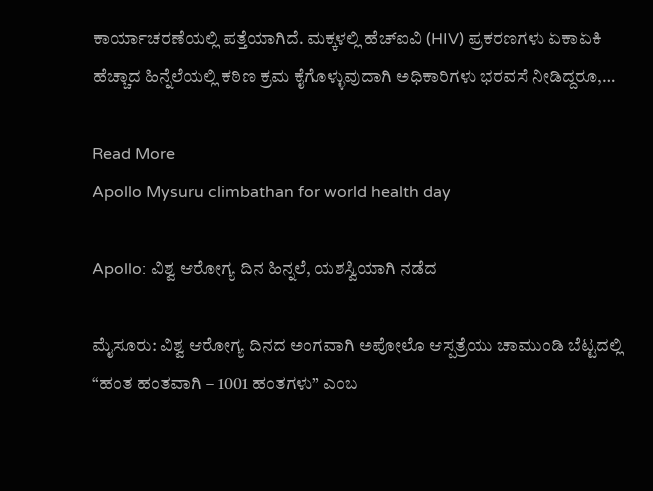ಕಾರ್ಯಾಚರಣೆಯಲ್ಲಿ ಪತ್ತೆಯಾಗಿದೆ. ಮಕ್ಕಳಲ್ಲಿ ಹೆಚ್‌ಐವಿ (HIV) ಪ್ರಕರಣಗಳು ಏಕಾಏಕಿ ಹೆಚ್ಚಾದ ಹಿನ್ನೆಲೆಯಲ್ಲಿ ಕಠಿಣ ಕ್ರಮ ಕೈಗೊಳ್ಳುವುದಾಗಿ ಅಧಿಕಾರಿಗಳು ಭರವಸೆ ನೀಡಿದ್ದರೂ,…

Read More
Apollo Mysuru climbathan for world health day

Apollo: ವಿಶ್ವ ಆರೋಗ್ಯ ದಿನ ಹಿನ್ನಲೆ, ಯಶಸ್ವಿಯಾಗಿ ನಡೆದ

ಮೈಸೂರು: ವಿಶ್ವ ಆರೋಗ್ಯ ದಿನದ ಅಂಗವಾಗಿ ಅಪೋಲೊ ಆಸ್ಪತ್ರೆಯು ಚಾಮುಂಡಿ ಬೆಟ್ಟದಲ್ಲಿ “ಹಂತ ಹಂತವಾಗಿ – 1001 ಹಂತಗಳು” ಎಂಬ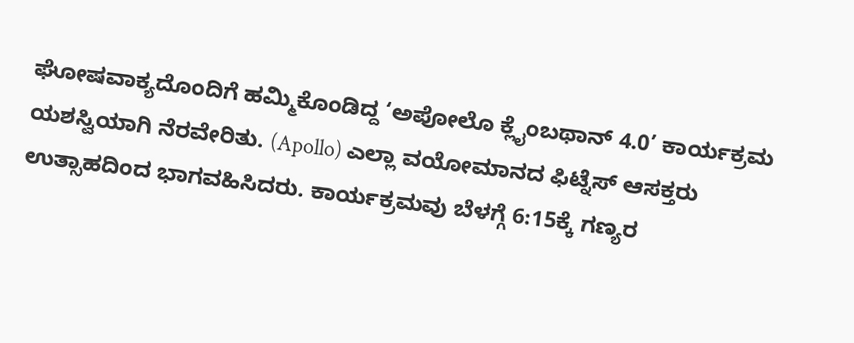ಘೋಷವಾಕ್ಯದೊಂದಿಗೆ ಹಮ್ಮಿಕೊಂಡಿದ್ದ ‘ಅಪೋಲೊ ಕ್ಲೈಂಬಥಾನ್ 4.0’ ಕಾರ್ಯಕ್ರಮ ಯಶಸ್ವಿಯಾಗಿ ನೆರವೇರಿತು. (Apollo) ಎಲ್ಲಾ ವಯೋಮಾನದ ಫಿಟ್ನೆಸ್ ಆಸಕ್ತರು ಉತ್ಸಾಹದಿಂದ ಭಾಗವಹಿಸಿದರು. ಕಾರ್ಯಕ್ರಮವು ಬೆಳಗ್ಗೆ 6:15ಕ್ಕೆ ಗಣ್ಯರ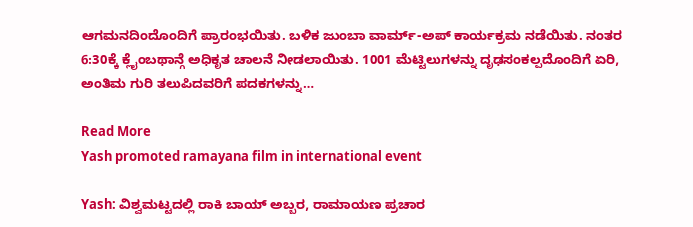ಆಗಮನದಿಂದೊಂದಿಗೆ ಪ್ರಾರಂಭಯಿತು. ಬಳಿಕ ಜುಂಬಾ ವಾರ್ಮ್-ಅಪ್ ಕಾರ್ಯಕ್ರಮ ನಡೆಯಿತು. ನಂತರ 6:30ಕ್ಕೆ ಕ್ಲೈಂಬಥಾನ್ಗೆ ಅಧಿಕೃತ ಚಾಲನೆ ನೀಡಲಾಯಿತು. 1001 ಮೆಟ್ಟಿಲುಗಳನ್ನು ದೃಢಸಂಕಲ್ಪದೊಂದಿಗೆ ಏರಿ, ಅಂತಿಮ ಗುರಿ ತಲುಪಿದವರಿಗೆ ಪದಕಗಳನ್ನು…

Read More
Yash promoted ramayana film in international event

Yash: ವಿಶ್ವಮಟ್ಟದಲ್ಲಿ ರಾಕಿ ಬಾಯ್‌ ಅಬ್ಬರ, ರಾಮಾಯಣ ಪ್ರಚಾರ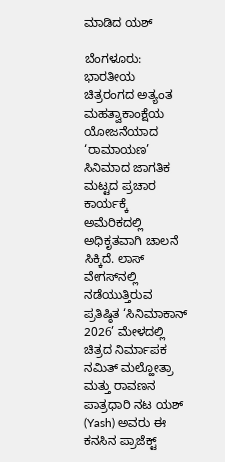ಮಾಡಿದ ಯಶ್‌

ಬೆಂಗಳೂರು: ಭಾರತೀಯ ಚಿತ್ರರಂಗದ ಅತ್ಯಂತ ಮಹತ್ವಾಕಾಂಕ್ಷೆಯ ಯೋಜನೆಯಾದ ‘ರಾಮಾಯಣ’ ಸಿನಿಮಾದ ಜಾಗತಿಕ ಮಟ್ಟದ ಪ್ರಚಾರ ಕಾರ್ಯಕ್ಕೆ ಅಮೆರಿಕದಲ್ಲಿ ಅಧಿಕೃತವಾಗಿ ಚಾಲನೆ ಸಿಕ್ಕಿದೆ. ಲಾಸ್ ವೇಗಸ್‌ನಲ್ಲಿ ನಡೆಯುತ್ತಿರುವ ಪ್ರತಿಷ್ಠಿತ ‘ಸಿನಿಮಾಕಾನ್ 2026’ ಮೇಳದಲ್ಲಿ ಚಿತ್ರದ ನಿರ್ಮಾಪಕ ನಮಿತ್ ಮಲ್ಹೋತ್ರಾ ಮತ್ತು ರಾವಣನ ಪಾತ್ರಧಾರಿ ನಟ ಯಶ್ (Yash) ಅವರು ಈ ಕನಸಿನ ಪ್ರಾಜೆಕ್ಟ್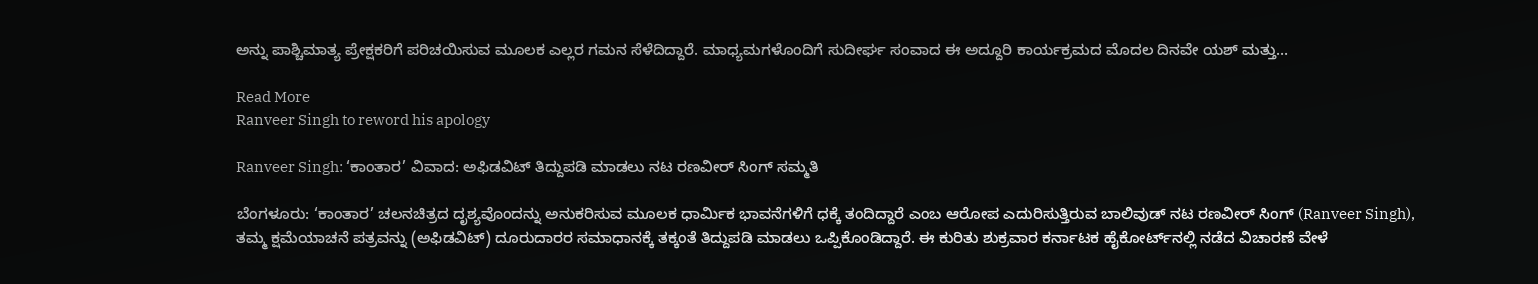ಅನ್ನು ಪಾಶ್ಚಿಮಾತ್ಯ ಪ್ರೇಕ್ಷಕರಿಗೆ ಪರಿಚಯಿಸುವ ಮೂಲಕ ಎಲ್ಲರ ಗಮನ ಸೆಳೆದಿದ್ದಾರೆ. ಮಾಧ್ಯಮಗಳೊಂದಿಗೆ ಸುದೀರ್ಘ ಸಂವಾದ ಈ ಅದ್ದೂರಿ ಕಾರ್ಯಕ್ರಮದ ಮೊದಲ ದಿನವೇ ಯಶ್ ಮತ್ತು…

Read More
Ranveer Singh to reword his apology

Ranveer Singh: ‘ಕಾಂತಾರ’ ವಿವಾದ: ಅಫಿಡವಿಟ್ ತಿದ್ದುಪಡಿ ಮಾಡಲು ನಟ ರಣವೀರ್ ಸಿಂಗ್ ಸಮ್ಮತಿ

ಬೆಂಗಳೂರು: ‘ಕಾಂತಾರ’ ಚಲನಚಿತ್ರದ ದೃಶ್ಯವೊಂದನ್ನು ಅನುಕರಿಸುವ ಮೂಲಕ ಧಾರ್ಮಿಕ ಭಾವನೆಗಳಿಗೆ ಧಕ್ಕೆ ತಂದಿದ್ದಾರೆ ಎಂಬ ಆರೋಪ ಎದುರಿಸುತ್ತಿರುವ ಬಾಲಿವುಡ್ ನಟ ರಣವೀರ್ ಸಿಂಗ್ (Ranveer Singh), ತಮ್ಮ ಕ್ಷಮೆಯಾಚನೆ ಪತ್ರವನ್ನು (ಅಫಿಡವಿಟ್) ದೂರುದಾರರ ಸಮಾಧಾನಕ್ಕೆ ತಕ್ಕಂತೆ ತಿದ್ದುಪಡಿ ಮಾಡಲು ಒಪ್ಪಿಕೊಂಡಿದ್ದಾರೆ. ಈ ಕುರಿತು ಶುಕ್ರವಾರ ಕರ್ನಾಟಕ ಹೈಕೋರ್ಟ್‌ನಲ್ಲಿ ನಡೆದ ವಿಚಾರಣೆ ವೇಳೆ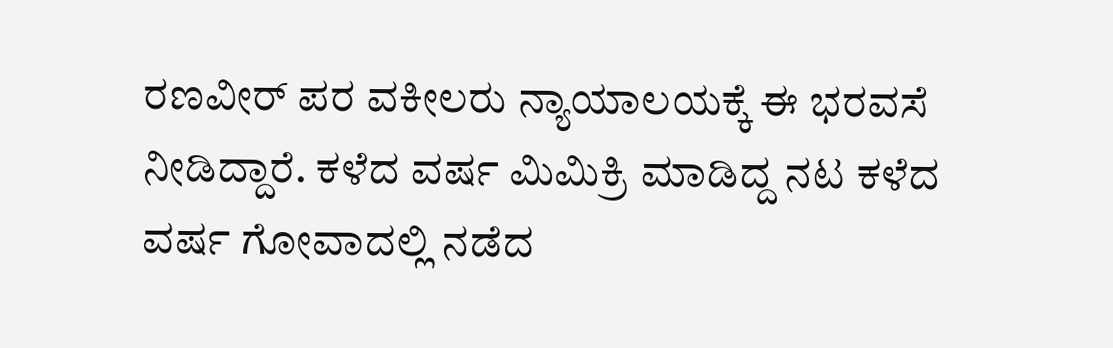ರಣವೀರ್ ಪರ ವಕೀಲರು ನ್ಯಾಯಾಲಯಕ್ಕೆ ಈ ಭರವಸೆ ನೀಡಿದ್ದಾರೆ. ಕಳೆದ ವರ್ಷ ಮಿಮಿಕ್ರಿ ಮಾಡಿದ್ದ ನಟ ಕಳೆದ ವರ್ಷ ಗೋವಾದಲ್ಲಿ ನಡೆದ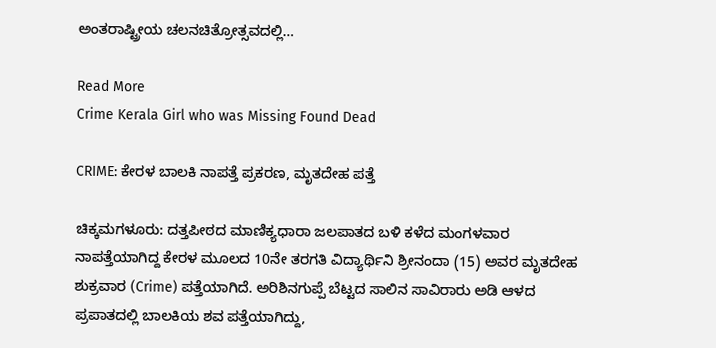ಅಂತರಾಷ್ಟ್ರೀಯ ಚಲನಚಿತ್ರೋತ್ಸವದಲ್ಲಿ…

Read More
Crime Kerala Girl who was Missing Found Dead

CRIME: ಕೇರಳ ಬಾಲಕಿ ನಾಪತ್ತೆ ಪ್ರಕರಣ, ಮೃತದೇಹ ಪತ್ತೆ

ಚಿಕ್ಕಮಗಳೂರು: ದತ್ತಪೀಠದ ಮಾಣಿಕ್ಯಧಾರಾ ಜಲಪಾತದ ಬಳಿ ಕಳೆದ ಮಂಗಳವಾರ ನಾಪತ್ತೆಯಾಗಿದ್ದ ಕೇರಳ ಮೂಲದ 10ನೇ ತರಗತಿ ವಿದ್ಯಾರ್ಥಿನಿ ಶ್ರೀನಂದಾ (15) ಅವರ ಮೃತದೇಹ ಶುಕ್ರವಾರ (Crime) ಪತ್ತೆಯಾಗಿದೆ. ಅರಿಶಿನಗುಪ್ಪೆ ಬೆಟ್ಟದ ಸಾಲಿನ ಸಾವಿರಾರು ಅಡಿ ಆಳದ ಪ್ರಪಾತದಲ್ಲಿ ಬಾಲಕಿಯ ಶವ ಪತ್ತೆಯಾಗಿದ್ದು,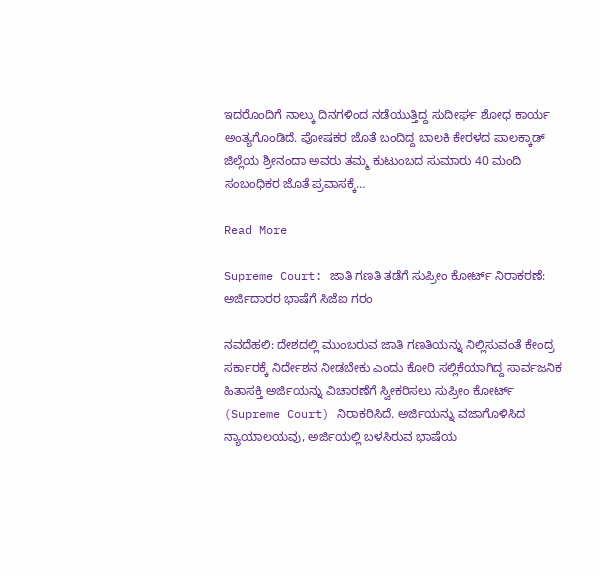ಇದರೊಂದಿಗೆ ನಾಲ್ಕು ದಿನಗಳಿಂದ ನಡೆಯುತ್ತಿದ್ದ ಸುದೀರ್ಘ ಶೋಧ ಕಾರ್ಯ ಅಂತ್ಯಗೊಂಡಿದೆ. ಪೋಷಕರ ಜೊತೆ ಬಂದಿದ್ದ ಬಾಲಕಿ ಕೇರಳದ ಪಾಲಕ್ಕಾಡ್ ಜಿಲ್ಲೆಯ ಶ್ರೀನಂದಾ ಅವರು ತಮ್ಮ ಕುಟುಂಬದ ಸುಮಾರು 40 ಮಂದಿ ಸಂಬಂಧಿಕರ ಜೊತೆ ಪ್ರವಾಸಕ್ಕೆ…

Read More

Supreme Court: ಜಾತಿ ಗಣತಿ ತಡೆಗೆ ಸುಪ್ರೀಂ ಕೋರ್ಟ್ ನಿರಾಕರಣೆ: ಅರ್ಜಿದಾರರ ಭಾಷೆಗೆ ಸಿಜೆಐ ಗರಂ

ನವದೆಹಲಿ: ದೇಶದಲ್ಲಿ ಮುಂಬರುವ ಜಾತಿ ಗಣತಿಯನ್ನು ನಿಲ್ಲಿಸುವಂತೆ ಕೇಂದ್ರ ಸರ್ಕಾರಕ್ಕೆ ನಿರ್ದೇಶನ ನೀಡಬೇಕು ಎಂದು ಕೋರಿ ಸಲ್ಲಿಕೆಯಾಗಿದ್ದ ಸಾರ್ವಜನಿಕ ಹಿತಾಸಕ್ತಿ ಅರ್ಜಿಯನ್ನು ವಿಚಾರಣೆಗೆ ಸ್ವೀಕರಿಸಲು ಸುಪ್ರೀಂ ಕೋರ್ಟ್ (Supreme Court) ನಿರಾಕರಿಸಿದೆ. ಅರ್ಜಿಯನ್ನು ವಜಾಗೊಳಿಸಿದ ನ್ಯಾಯಾಲಯವು, ಅರ್ಜಿಯಲ್ಲಿ ಬಳಸಿರುವ ಭಾಷೆಯ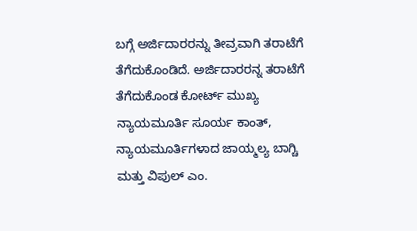ಬಗ್ಗೆ ಅರ್ಜಿದಾರರನ್ನು ತೀವ್ರವಾಗಿ ತರಾಟೆಗೆ ತೆಗೆದುಕೊಂಡಿದೆ. ಅರ್ಜಿದಾರರನ್ನ ತರಾಟೆಗೆ ತೆಗೆದುಕೊಂಡ ಕೋರ್ಟ್ ಮುಖ್ಯ ನ್ಯಾಯಮೂರ್ತಿ ಸೂರ್ಯ ಕಾಂತ್, ನ್ಯಾಯಮೂರ್ತಿಗಳಾದ ಜಾಯ್ಮಲ್ಯ ಬಾಗ್ಚಿ ಮತ್ತು ವಿಪುಲ್ ಎಂ.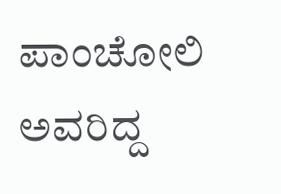ಪಾಂಚೋಲಿ ಅವರಿದ್ದ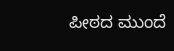ಪೀಠದ ಮುಂದೆ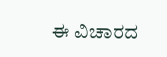ಈ ವಿಚಾರದ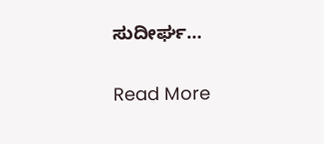ಸುದೀರ್ಘ…

Read More